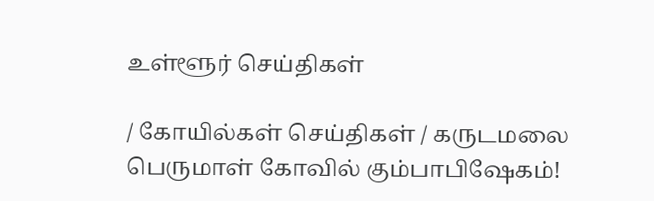உள்ளூர் செய்திகள்

/ கோயில்கள் செய்திகள் / கருடமலை பெருமாள் கோவில் கும்பாபிஷேகம்!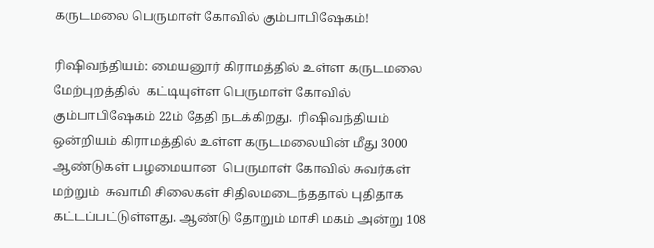கருடமலை பெருமாள் கோவில் கும்பாபிஷேகம்!

ரிஷிவந்தியம்: மையனூர் கிராமத்தில் உள்ள கருடமலை மேற்புறத்தில்  கட்டியுள்ள பெருமாள் கோவில் கும்பாபிஷேகம் 22ம் தேதி நடக்கிறது.  ரிஷிவந்தியம் ஒன்றியம் கிராமத்தில் உள்ள கருடமலையின் மீது 3000 ஆண்டுகள் பழமையான  பெருமாள் கோவில் சுவர்கள் மற்றும்  சுவாமி சிலைகள் சிதிலமடைந்ததால் புதிதாக கட்டப்பட்டுள்ளது. ஆண்டு தோறும் மாசி மகம் அன்று 108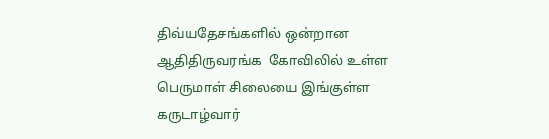திவ்யதேசங்களில் ஒன்றான ஆதிதிருவரங்க  கோவிலில் உள்ள பெருமாள் சிலையை இங்குள்ள கருடாழ்வார்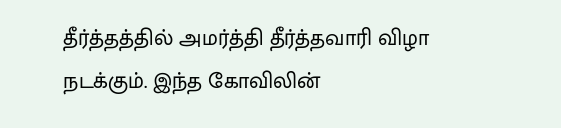தீர்த்தத்தில் அமர்த்தி தீர்த்தவாரி விழா நடக்கும். இந்த கோவிலின்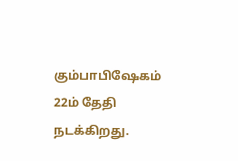கும்பாபிஷேகம்  22ம் தேதி நடக்கிறது.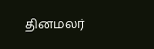தினமலர்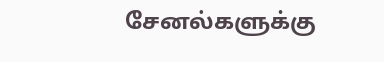சேனல்களுக்கு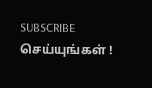SUBSCRIBE செய்யுங்கள் !